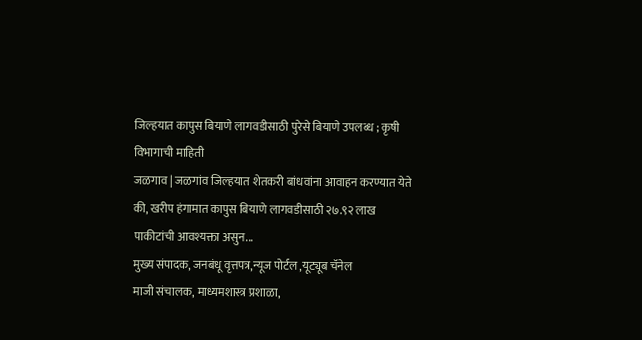जिल्हयात कापुस बियाणे लागवडीसाठी पुरेसे बियाणे उपलब्ध ; कृषी विभागाची माहिती
जळगाव | जळगांव जिल्हयात शेतकरी बांधवांना आवाहन करण्यात येते की, खरीप हंगामात कापुस बियाणे लागवडीसाठी २७.९२ लाख पाकीटांची आवश्यक्ता असुन...
मुख्य संपादक, जनबंधू वृत्तपत्र,न्यूज पोर्टल ,यूट्यूब चॅनेल
माजी संचालक, माध्यमशास्त्र प्रशाळा,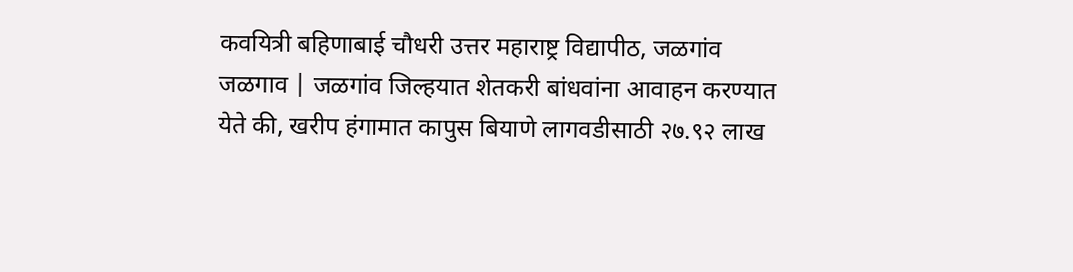कवयित्री बहिणाबाई चौधरी उत्तर महाराष्ट्र विद्यापीठ, जळगांव
जळगाव | जळगांव जिल्हयात शेतकरी बांधवांना आवाहन करण्यात येते की, खरीप हंगामात कापुस बियाणे लागवडीसाठी २७.९२ लाख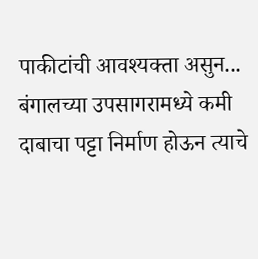पाकीटांची आवश्यक्ता असुन...
बंगालच्या उपसागरामध्ये कमी दाबाचा पट्टा निर्माण होऊन त्याचे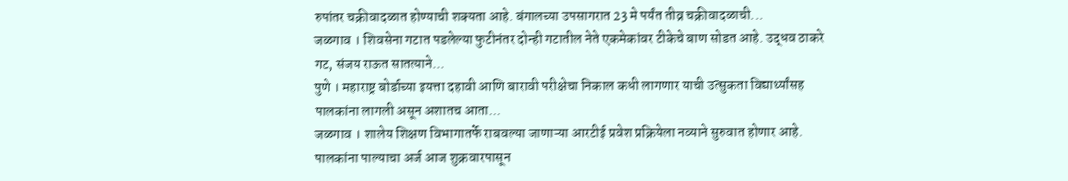रुपांतर चक्रीवादळात होण्याची शक्यता आहे. बंगालच्या उपसागरात 23 मे पर्यंत तीव्र चक्रीवादळाची...
जळगाव । शिवसेना गटात पडलेल्या फुटीनंतर दोन्ही गटातील नेते एकमेकांवर टीकेचे बाण सोडत आहे. उद्धव ठाकरे गट, संजय राऊत सातत्याने...
पुणे । महाराष्ट्र बोर्डाच्या इयत्ता दहावी आणि बारावी परीक्षेचा निकाल कधी लागणार याची उत्सुकता विद्यार्थ्यांसह पालकांना लागली असून अशातच आता...
जळगाव । शालेय शिक्षण विभागातर्फे राबवल्या जाणाऱ्या आरटीई प्रवेश प्रक्रियेला नव्याने सुरुवात होणार आहे. पालकांना पाल्याचा अर्ज आज शुक्रवारपासून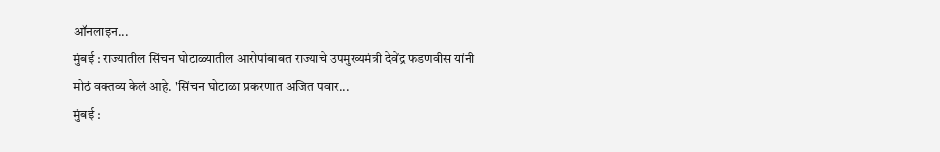ऑनलाइन...
मुंबई : राज्यातील सिंचन घोटाळ्यातील आरोपांबाबत राज्याचे उपमुख्यमंत्री देवेंद्र फडणवीस यांनी मोठं वक्तव्य केलं आहे. 'सिंचन घोटाळा प्रकरणात अजित पवार...
मुंबई :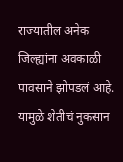राज्यातील अनेक जिल्ह्यांना अवकाळी पावसाने झोपडलं आहे. यामुळे शेतीचं नुकसान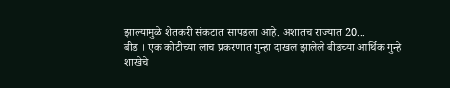झाल्यामुळे शेतकरी संकटात सापडला आहे. अशातच राज्यात 20...
बीड । एक कोटीच्या लाच प्रकरणात गुन्हा दाखल झालेले बीडच्या आर्थिक गुन्हे शाखेचे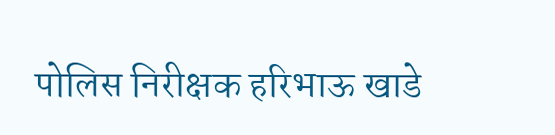पोलिस निरीक्षक हरिभाऊ खाडे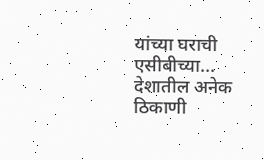यांच्या घराची एसीबीच्या...
देशातील अनेक ठिकाणी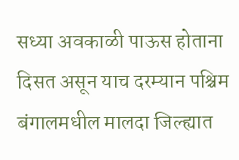सध्या अवकाळी पाऊस होताना दिसत असून याच दरम्यान पश्चिम बंगालमधील मालदा जिल्ह्यात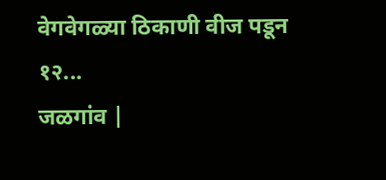वेगवेगळ्या ठिकाणी वीज पडून १२...
जळगांव |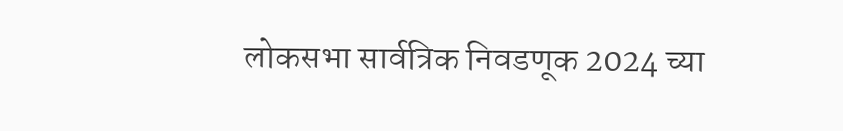लोकसभा सार्वत्रिक निवडणूक 2024 च्या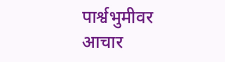पार्श्वभुमीवर आचार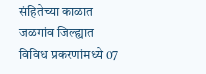संहितेच्या काळात जळगांव जिल्ह्यात विविध प्रकरणांमध्ये 07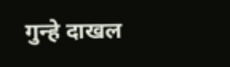गुन्हे दाखल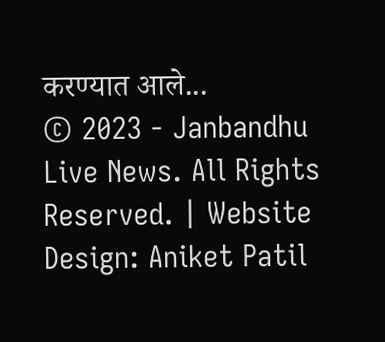करण्यात आले...
© 2023 - Janbandhu Live News. All Rights Reserved. | Website Design: Aniket Patil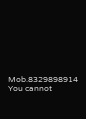Mob.8329898914
You cannot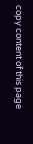copy content of this page